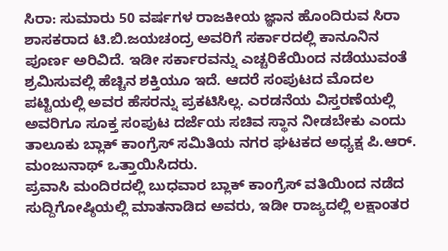ಸಿರಾ: ಸುಮಾರು 50 ವರ್ಷಗಳ ರಾಜಕೀಯ ಜ್ಞಾನ ಹೊಂದಿರುವ ಸಿರಾ ಶಾಸಕರಾದ ಟಿ.ಬಿ.ಜಯಚಂದ್ರ ಅವರಿಗೆ ಸರ್ಕಾರದಲ್ಲಿ ಕಾನೂನಿನ ಪೂರ್ಣ ಅರಿವಿದೆ. ಇಡೀ ಸರ್ಕಾರವನ್ನು ಎಚ್ಚರಿಕೆಯಿಂದ ನಡೆಯುವಂತೆ ಶ್ರಮಿಸುವಲ್ಲಿ ಹೆಚ್ಚಿನ ಶಕ್ತಿಯೂ ಇದೆ. ಆದರೆ ಸಂಪುಟದ ಮೊದಲ ಪಟ್ಟಿಯಲ್ಲಿ ಅವರ ಹೆಸರನ್ನು ಪ್ರಕಟಿಸಿಲ್ಲ. ಎರಡನೆಯ ವಿಸ್ತರಣೆಯಲ್ಲಿ ಅವರಿಗೂ ಸೂಕ್ತ ಸಂಪುಟ ದರ್ಜೆಯ ಸಚಿವ ಸ್ಥಾನ ನೀಡಬೇಕು ಎಂದು ತಾಲೂಕು ಬ್ಲಾಕ್ ಕಾಂಗ್ರೆಸ್ ಸಮಿತಿಯ ನಗರ ಘಟಕದ ಅಧ್ಯಕ್ಷ ಪಿ.ಆರ್. ಮಂಜುನಾಥ್ ಒತ್ತಾಯಿಸಿದರು.
ಪ್ರವಾಸಿ ಮಂದಿರದಲ್ಲಿ ಬುಧವಾರ ಬ್ಲಾಕ್ ಕಾಂಗ್ರೆಸ್ ವತಿಯಿಂದ ನಡೆದ ಸುದ್ದಿಗೋಷ್ಠಿಯಲ್ಲಿ ಮಾತನಾಡಿದ ಅವರು, ಇಡೀ ರಾಜ್ಯದಲ್ಲಿ ಲಕ್ಷಾಂತರ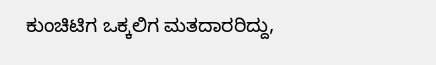ಕುಂಚಿಟಿಗ ಒಕ್ಕಲಿಗ ಮತದಾರರಿದ್ದು,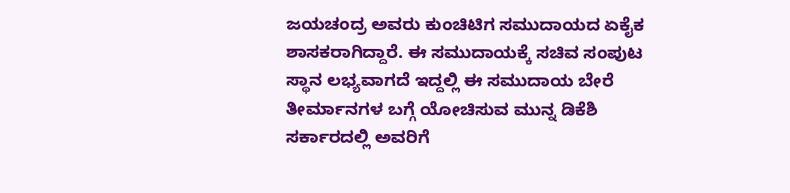ಜಯಚಂದ್ರ ಅವರು ಕುಂಚಿಟಿಗ ಸಮುದಾಯದ ಏಕೈಕ ಶಾಸಕರಾಗಿದ್ದಾರೆ. ಈ ಸಮುದಾಯಕ್ಕೆ ಸಚಿವ ಸಂಪುಟ ಸ್ಥಾನ ಲಭ್ಯವಾಗದೆ ಇದ್ದಲ್ಲಿ ಈ ಸಮುದಾಯ ಬೇರೆ ತೀರ್ಮಾನಗಳ ಬಗ್ಗೆ ಯೋಚಿಸುವ ಮುನ್ನ ಡಿಕೆಶಿ ಸರ್ಕಾರದಲ್ಲಿ ಅವರಿಗೆ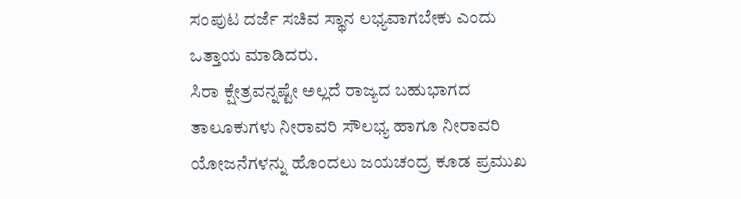ಸಂಪುಟ ದರ್ಜೆ ಸಚಿವ ಸ್ಥಾನ ಲಭ್ಯವಾಗಬೇಕು ಎಂದು ಒತ್ತಾಯ ಮಾಡಿದರು.
ಸಿರಾ ಕ್ಷೇತ್ರವನ್ನಷ್ಟೇ ಅಲ್ಲದೆ ರಾಜ್ಯದ ಬಹುಭಾಗದ ತಾಲೂಕುಗಳು ನೀರಾವರಿ ಸೌಲಭ್ಯ ಹಾಗೂ ನೀರಾವರಿ ಯೋಜನೆಗಳನ್ನು ಹೊಂದಲು ಜಯಚಂದ್ರ ಕೂಡ ಪ್ರಮುಖ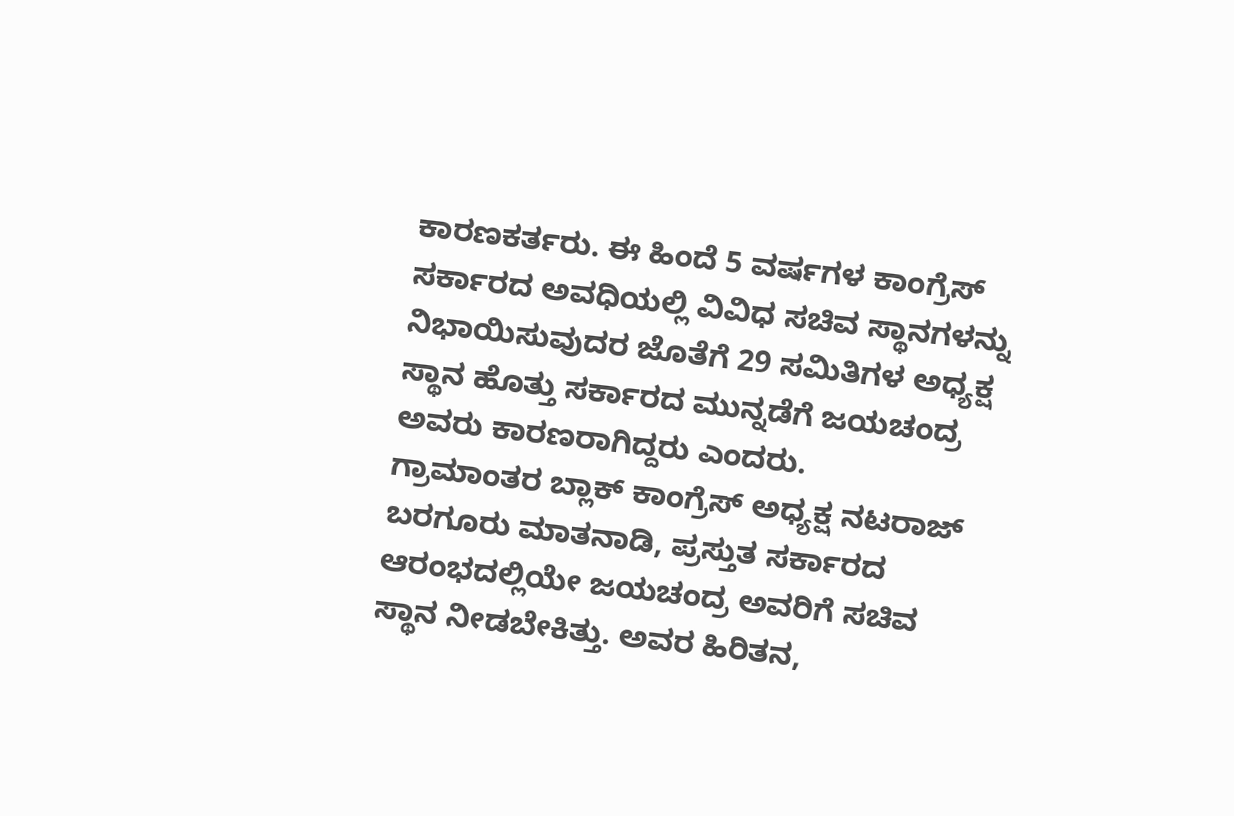ಕಾರಣಕರ್ತರು. ಈ ಹಿಂದೆ 5 ವರ್ಷಗಳ ಕಾಂಗ್ರೆಸ್ ಸರ್ಕಾರದ ಅವಧಿಯಲ್ಲಿ ವಿವಿಧ ಸಚಿವ ಸ್ಥಾನಗಳನ್ನು ನಿಭಾಯಿಸುವುದರ ಜೊತೆಗೆ 29 ಸಮಿತಿಗಳ ಅಧ್ಯಕ್ಷ ಸ್ಥಾನ ಹೊತ್ತು ಸರ್ಕಾರದ ಮುನ್ನಡೆಗೆ ಜಯಚಂದ್ರ ಅವರು ಕಾರಣರಾಗಿದ್ದರು ಎಂದರು.
ಗ್ರಾಮಾಂತರ ಬ್ಲಾಕ್ ಕಾಂಗ್ರೆಸ್ ಅಧ್ಯಕ್ಷ ನಟರಾಜ್ ಬರಗೂರು ಮಾತನಾಡಿ, ಪ್ರಸ್ತುತ ಸರ್ಕಾರದ ಆರಂಭದಲ್ಲಿಯೇ ಜಯಚಂದ್ರ ಅವರಿಗೆ ಸಚಿವ ಸ್ಥಾನ ನೀಡಬೇಕಿತ್ತು. ಅವರ ಹಿರಿತನ,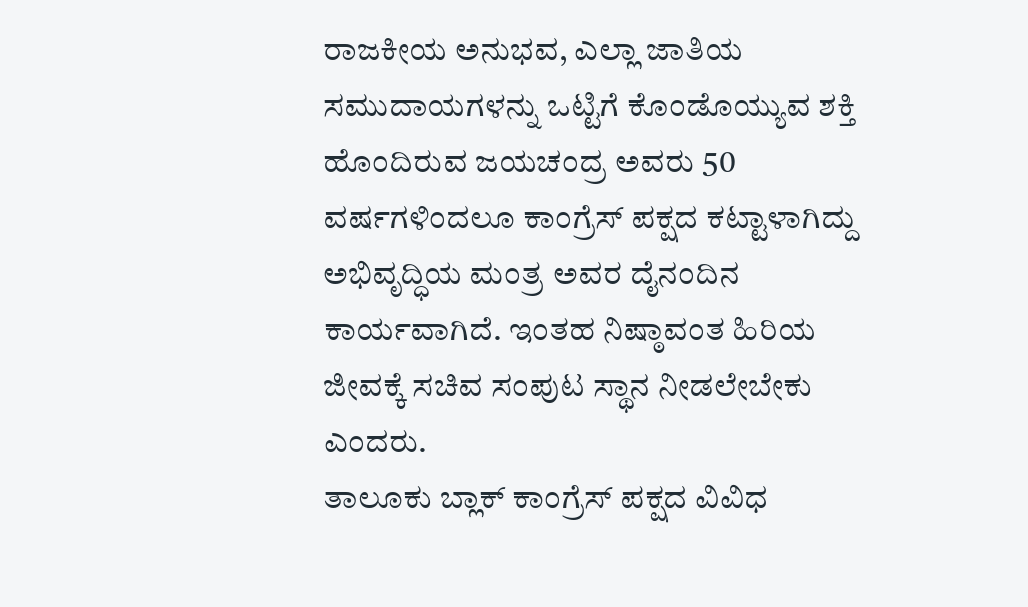ರಾಜಕೀಯ ಅನುಭವ, ಎಲ್ಲಾ ಜಾತಿಯ ಸಮುದಾಯಗಳನ್ನು ಒಟ್ಟಿಗೆ ಕೊಂಡೊಯ್ಯುವ ಶಕ್ತಿ ಹೊಂದಿರುವ ಜಯಚಂದ್ರ ಅವರು 50 ವರ್ಷಗಳಿಂದಲೂ ಕಾಂಗ್ರೆಸ್ ಪಕ್ಷದ ಕಟ್ಟಾಳಾಗಿದ್ದು ಅಭಿವೃದ್ಧಿಯ ಮಂತ್ರ ಅವರ ದೈನಂದಿನ ಕಾರ್ಯವಾಗಿದೆ. ಇಂತಹ ನಿಷ್ಠಾವಂತ ಹಿರಿಯ ಜೀವಕ್ಕೆ ಸಚಿವ ಸಂಪುಟ ಸ್ಥಾನ ನೀಡಲೇಬೇಕು ಎಂದರು.
ತಾಲೂಕು ಬ್ಲಾಕ್ ಕಾಂಗ್ರೆಸ್ ಪಕ್ಷದ ವಿವಿಧ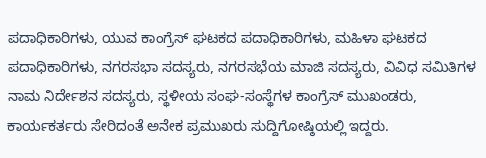ಪದಾಧಿಕಾರಿಗಳು, ಯುವ ಕಾಂಗ್ರೆಸ್ ಘಟಕದ ಪದಾಧಿಕಾರಿಗಳು, ಮಹಿಳಾ ಘಟಕದ ಪದಾಧಿಕಾರಿಗಳು, ನಗರಸಭಾ ಸದಸ್ಯರು, ನಗರಸಭೆಯ ಮಾಜಿ ಸದಸ್ಯರು, ವಿವಿಧ ಸಮಿತಿಗಳ ನಾಮ ನಿರ್ದೇಶನ ಸದಸ್ಯರು, ಸ್ಥಳೀಯ ಸಂಘ-ಸಂಸ್ಥೆಗಳ ಕಾಂಗ್ರೆಸ್ ಮುಖಂಡರು, ಕಾರ್ಯಕರ್ತರು ಸೇರಿದಂತೆ ಅನೇಕ ಪ್ರಮುಖರು ಸುದ್ದಿಗೋಷ್ಠಿಯಲ್ಲಿ ಇದ್ದರು.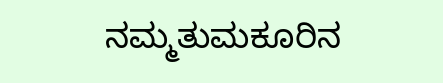ನಮ್ಮತುಮಕೂರಿನ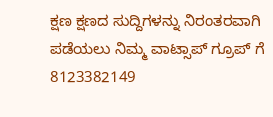ಕ್ಷಣ ಕ್ಷಣದ ಸುದ್ದಿಗಳನ್ನು ನಿರಂತರವಾಗಿ ಪಡೆಯಲು ನಿಮ್ಮ ವಾಟ್ಸಾಪ್ ಗ್ರೂಪ್ ಗೆ 8123382149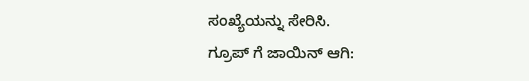ಸಂಖ್ಯೆಯನ್ನು ಸೇರಿಸಿ.
ಗ್ರೂಪ್ ಗೆ ಜಾಯಿನ್ ಆಗಿ: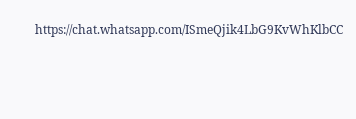https://chat.whatsapp.com/ISmeQjik4LbG9KvWhKlbCC